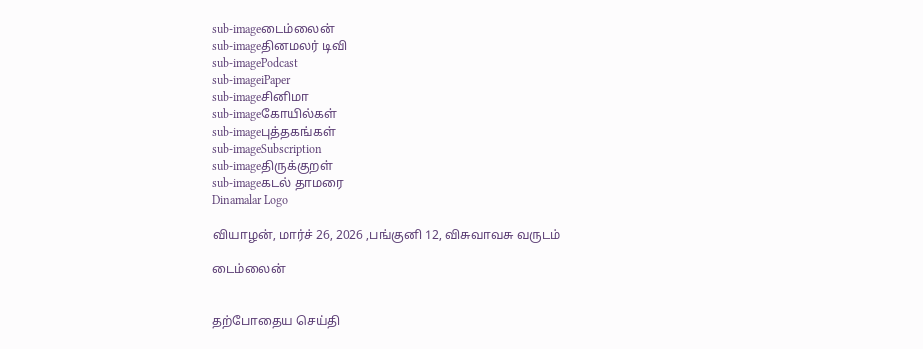sub-imageடைம்லைன்
sub-imageதினமலர் டிவி
sub-imagePodcast
sub-imageiPaper
sub-imageசினிமா
sub-imageகோயில்கள்
sub-imageபுத்தகங்கள்
sub-imageSubscription
sub-imageதிருக்குறள்
sub-imageகடல் தாமரை
Dinamalar Logo

வியாழன், மார்ச் 26, 2026 ,பங்குனி 12, விசுவாவசு வருடம்

டைம்லைன்


தற்போதைய செய்தி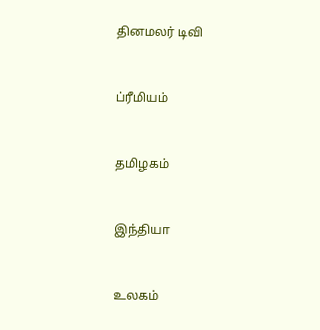தினமலர் டிவி


ப்ரீமியம்


தமிழகம்


இந்தியா


உலகம்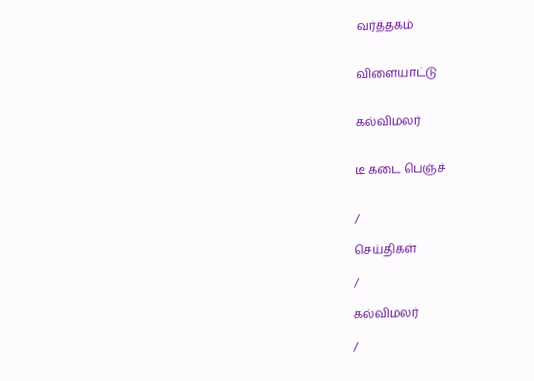வர்த்தகம்


விளையாட்டு


கல்விமலர்


டீ கடை பெஞ்ச்


/

செய்திகள்

/

கல்விமலர்

/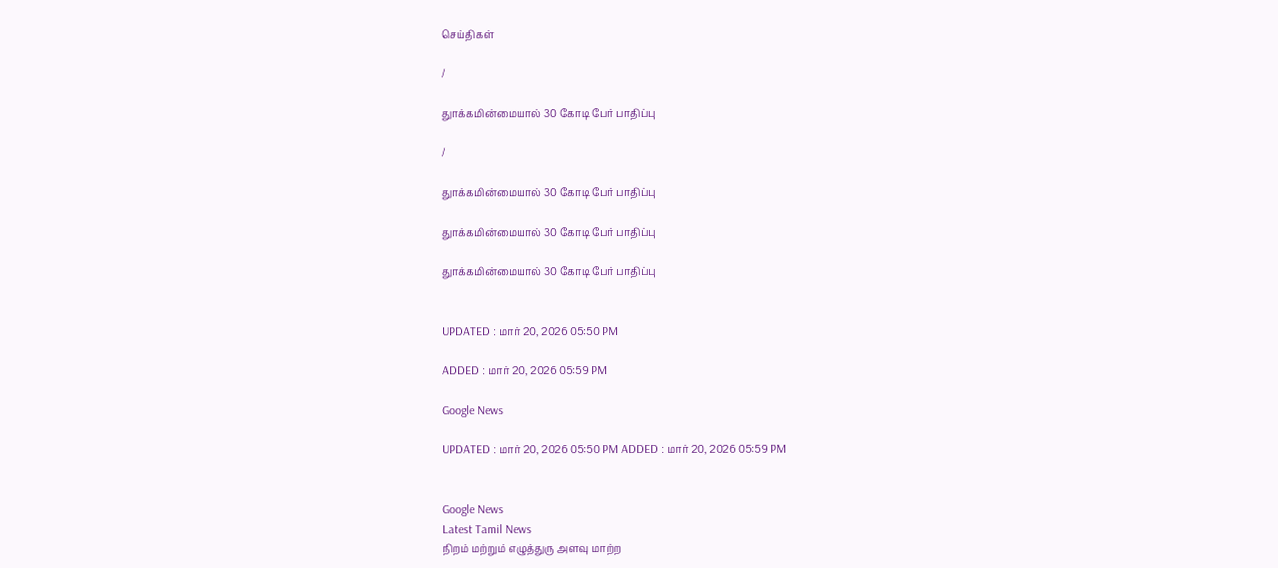செய்திகள்

/

துாக்கமின்மையால் 30 கோடி பேர் பாதிப்பு

/

துாக்கமின்மையால் 30 கோடி பேர் பாதிப்பு

துாக்கமின்மையால் 30 கோடி பேர் பாதிப்பு

துாக்கமின்மையால் 30 கோடி பேர் பாதிப்பு


UPDATED : மார் 20, 2026 05:50 PM

ADDED : மார் 20, 2026 05:59 PM

Google News

UPDATED : மார் 20, 2026 05:50 PM ADDED : மார் 20, 2026 05:59 PM


Google News
Latest Tamil News
நிறம் மற்றும் எழுத்துரு அளவு மாற்ற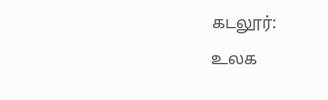கடலூர்:
உலக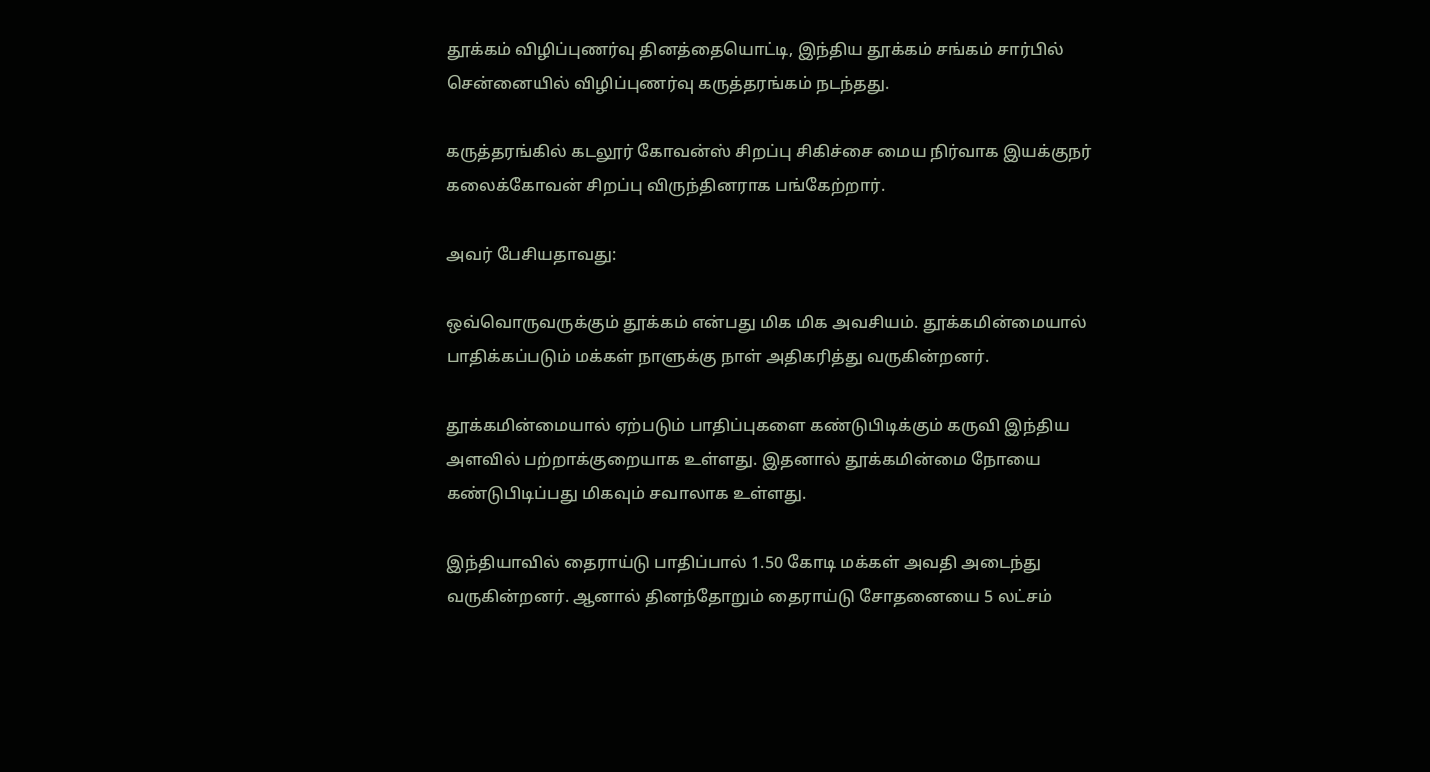தூக்கம் விழிப்புணர்வு தினத்தையொட்டி, இந்திய தூக்கம் சங்கம் சார்பில் சென்னையில் விழிப்புணர்வு கருத்தரங்கம் நடந்தது.

கருத்தரங்கில் கடலூர் கோவன்ஸ் சிறப்பு சிகிச்சை மைய நிர்வாக இயக்குநர் கலைக்கோவன் சிறப்பு விருந்தினராக பங்கேற்றார்.

அவர் பேசியதாவது:

ஒவ்வொருவருக்கும் தூக்கம் என்பது மிக மிக அவசியம். தூக்கமின்மையால் பாதிக்கப்படும் மக்கள் நாளுக்கு நாள் அதிகரித்து வருகின்றனர்.

தூக்கமின்மையால் ஏற்படும் பாதிப்புகளை கண்டுபிடிக்கும் கருவி இந்திய அளவில் பற்றாக்குறையாக உள்ளது. இதனால் தூக்கமின்மை நோயை கண்டுபிடிப்பது மிகவும் சவாலாக உள்ளது.

இந்தியாவில் தைராய்டு பாதிப்பால் 1.50 கோடி மக்கள் அவதி அடைந்து வருகின்றனர். ஆனால் தினந்தோறும் தைராய்டு சோதனையை 5 லட்சம்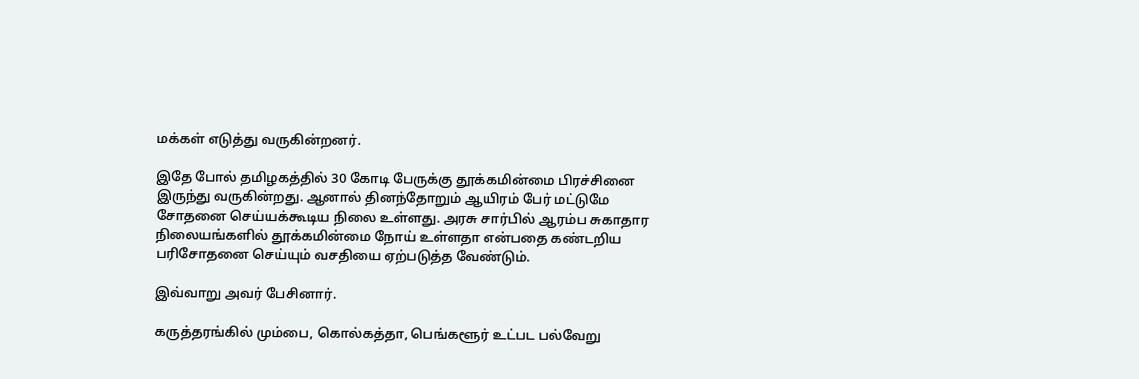மக்கள் எடுத்து வருகின்றனர்.

இதே போல் தமிழகத்தில் 30 கோடி பேருக்கு தூக்கமின்மை பிரச்சினை இருந்து வருகின்றது. ஆனால் தினந்தோறும் ஆயிரம் பேர் மட்டுமே சோதனை செய்யக்கூடிய நிலை உள்ளது. அரசு சார்பில் ஆரம்ப சுகாதார நிலையங்களில் தூக்கமின்மை நோய் உள்ளதா என்பதை கண்டறிய பரிசோதனை செய்யும் வசதியை ஏற்படுத்த வேண்டும்.

இவ்வாறு அவர் பேசினார்.

கருத்தரங்கில் மும்பை, கொல்கத்தா, பெங்களூர் உட்பட பல்வேறு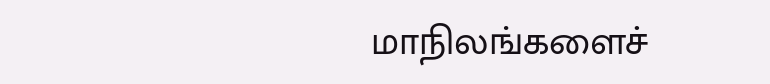மாநிலங்களைச்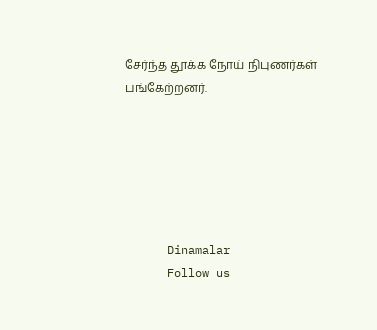சேர்ந்த தூக்க நோய் நிபுணர்கள் பங்கேற்றனர்.






      Dinamalar
      Follow us